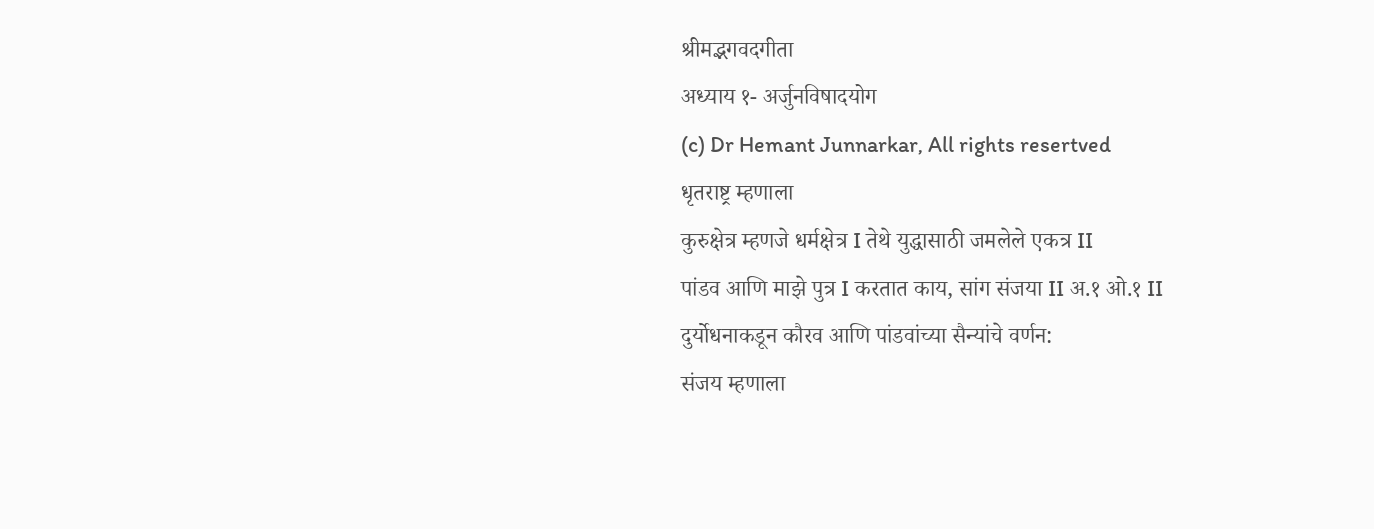श्रीमद्भगवदगीता
अध्याय १- अर्जुनविषादयोग
(c) Dr Hemant Junnarkar, All rights resertved
धृतराष्ट्र म्हणाला
कुरुक्षेत्र म्हणजे धर्मक्षेत्र I तेथे युद्धासाठी जमलेले एकत्र II
पांडव आणि माझे पुत्र I करतात काय, सांग संजया II अ.१ ओ.१ II
दुर्योधनाकडून कौरव आणि पांडवांच्या सैन्यांचे वर्णन:
संजय म्हणाला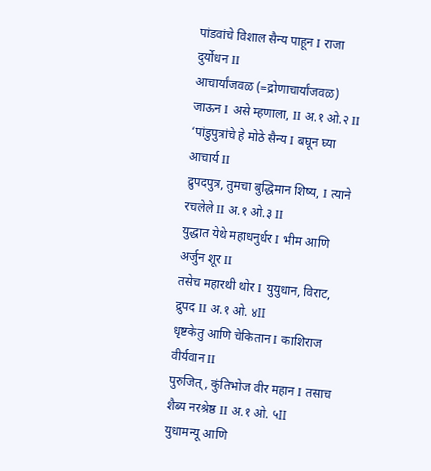पांडवांचे विशाल सैन्य पाहून I राजा दुर्योधन II
आचार्यांजवळ (=द्रोणाचार्यांजवळ) जाऊन I असे म्हणाला, II अ.१ ओ.२ II
‘पांडुपुत्रांचे हे मोठे सैन्य I बघून घ्या आचार्य II
द्रुपदपुत्र, तुमचा बुद्धिमान शिष्य, I त्याने रचलेले II अ.१ ओ.३ II
युद्धात येथे महाधनुर्धर I भीम आणि अर्जुन शूर II
तसेच महारथी थोर I युयुधान, विराट, द्रुपद II अ.१ ओ. ४II
धृष्टकेतु आणि चेकितान I काशिराज वीर्यवान II
पुरुजित्, कुंतिभोज वीर महान I तसाच शैब्य नरश्रेष्ठ II अ.१ ओ. ५II
युधामन्यू आणि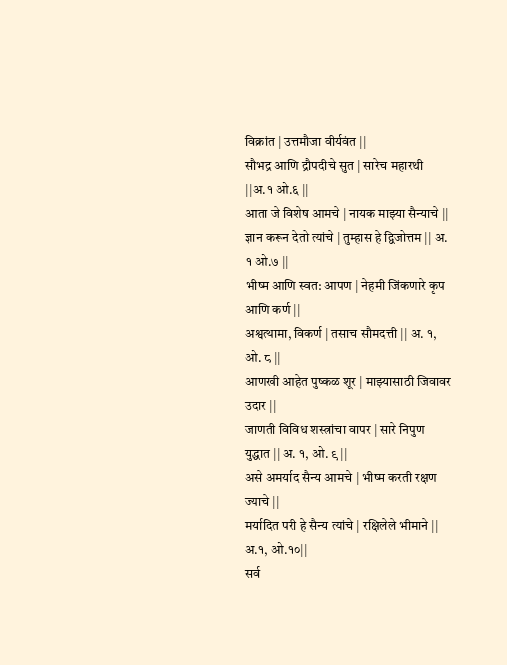विक्रांत | उत्तमौजा वीर्यवंत ||
सौभद्र आणि द्रौपदीचे सुत | सारेच महारथी ||अ.१ ओ.६ ||
आता जे विशेष आमचे | नायक माझ्या सैन्याचे ||
ज्ञान करून देतो त्यांचे | तुम्हास हे द्विजोत्तम || अ. १ ओ.७ ||
भीष्म आणि स्वत: आपण | नेहमी जिंकणारे कृप आणि कर्ण ||
अश्वत्थामा, विकर्ण | तसाच सौमदत्ती || अ. १, ओ. ८ ||
आणखी आहेत पुष्कळ शूर | माझ्यासाठी जिवावर उदार ||
जाणती विविध शस्त्रांचा वापर | सारे निपुण युद्धात || अ. १, ओ. ९ ||
असे अमर्याद सैन्य आमचे | भीष्म करती रक्षण ज्याचे ||
मर्यादित परी हे सैन्य त्यांचे | रक्षिलेले भीमाने || अ.१, ओ.१०||
सर्व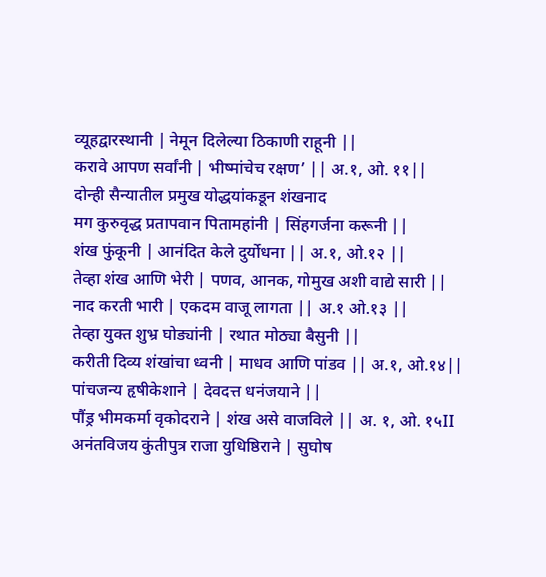व्यूहद्वारस्थानी | नेमून दिलेल्या ठिकाणी राहूनी ||
करावे आपण सर्वांनी | भीष्मांचेच रक्षण’ || अ.१, ओ. ११||
दोन्ही सैन्यातील प्रमुख योद्धयांकडून शंखनाद
मग कुरुवृद्ध प्रतापवान पितामहांनी | सिंहगर्जना करूनी ||
शंख फुंकूनी | आनंदित केले दुर्योधना || अ.१, ओ.१२ ||
तेव्हा शंख आणि भेरी | पणव, आनक, गोमुख अशी वाद्ये सारी ||
नाद करती भारी | एकदम वाजू लागता || अ.१ ओ.१३ ||
तेव्हा युक्त शुभ्र घोड्यांनी | रथात मोठ्या बैसुनी ||
करीती दिव्य शंखांचा ध्वनी | माधव आणि पांडव || अ.१, ओ.१४||
पांचजन्य हृषीकेशाने | देवदत्त धनंजयाने ||
पौंड्र भीमकर्मा वृकोदराने | शंख असे वाजविले || अ. १, ओ. १५II
अनंतविजय कुंतीपुत्र राजा युधिष्ठिराने | सुघोष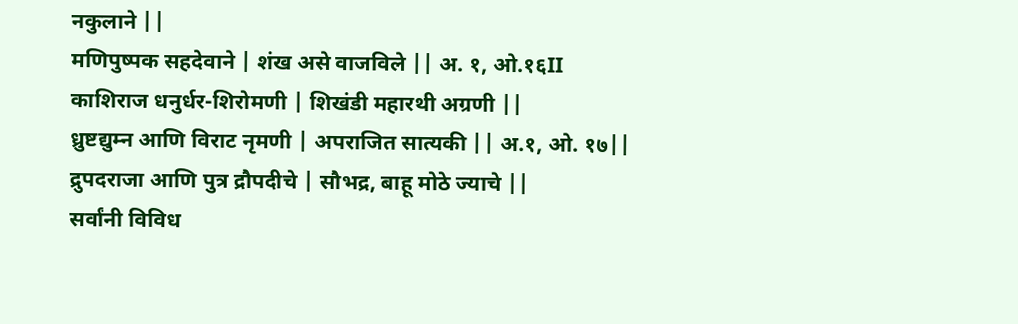नकुलाने ||
मणिपुष्पक सहदेवाने | शंख असे वाजविले || अ. १, ओ.१६II
काशिराज धनुर्धर-शिरोमणी | शिखंडी महारथी अग्रणी ||
ध्रुष्टद्युम्न आणि विराट नृमणी | अपराजित सात्यकी || अ.१, ओ. १७||
द्रुपदराजा आणि पुत्र द्रौपदीचे | सौभद्र, बाहू मोठे ज्याचे ||
सर्वांनी विविध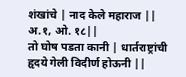शंखांचे | नाद केले महाराज || अ.१, ओ. १८||
तो घोष पडता कानी | धार्तराष्ट्रांची हृदये गेली विदीर्ण होऊनी ||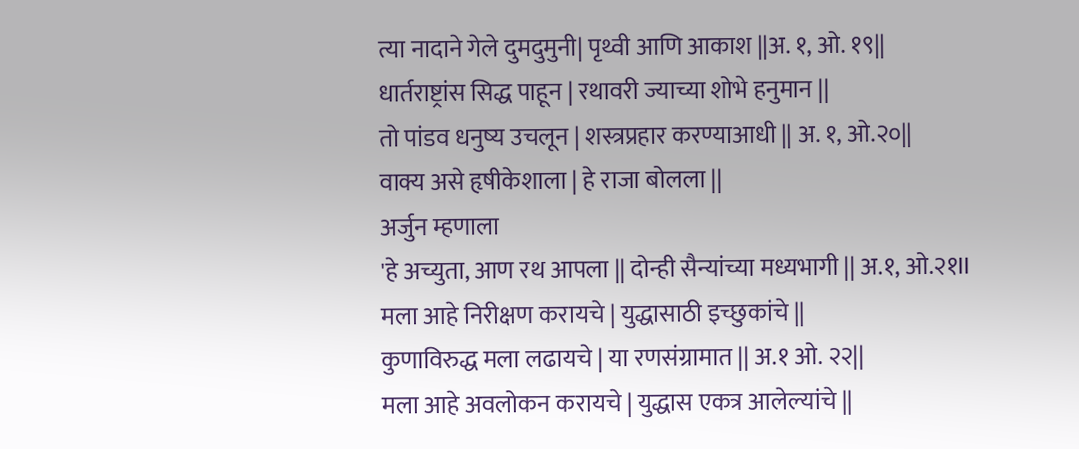त्या नादाने गेले दुमदुमुनी| पृथ्वी आणि आकाश ||अ. १, ओ. १९||
धार्तराष्ट्रांस सिद्ध पाहून | रथावरी ज्याच्या शोभे हनुमान ||
तो पांडव धनुष्य उचलून | शस्त्रप्रहार करण्याआधी || अ. १, ओ.२०||
वाक्य असे हृषीकेशाला | हे राजा बोलला ||
अर्जुन म्हणाला
'हे अच्युता, आण रथ आपला || दोन्ही सैन्यांच्या मध्यभागी || अ.१, ओ.२१II
मला आहे निरीक्षण करायचे | युद्धासाठी इच्छुकांचे ||
कुणाविरुद्ध मला लढायचे | या रणसंग्रामात || अ.१ ओ. २२||
मला आहे अवलोकन करायचे | युद्धास एकत्र आलेल्यांचे ||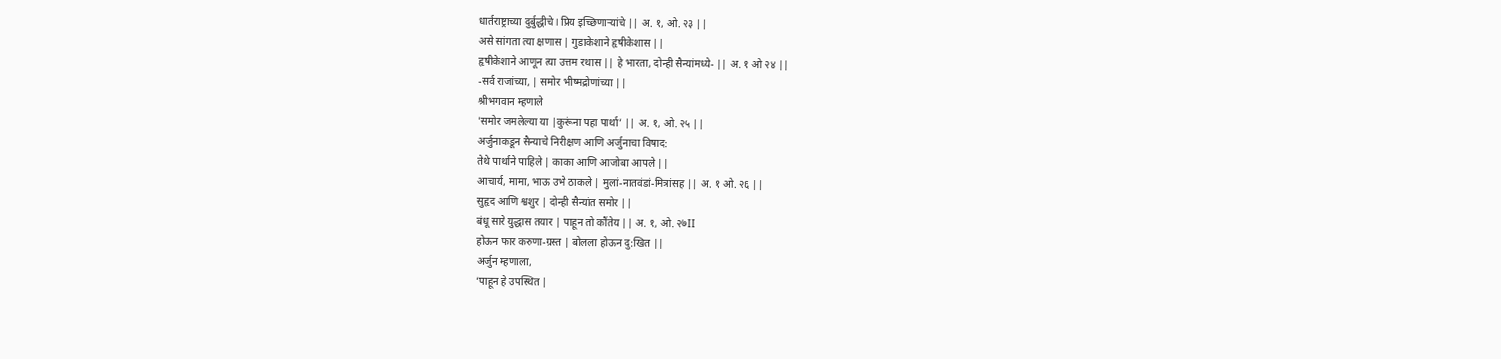धार्तराष्ट्राच्या दुर्बुद्धीचे I प्रिय इच्छिणाऱ्यांचे || अ. १, ओ. २३ ||
असे सांगता त्या क्षणास | गुडाकेशाने हृषीकेशास ||
हृषीकेशाने आणून त्या उत्तम रथास || हे भारता, दोन्ही सैन्यांमध्ये- || अ. १ ओ २४ ||
-सर्व राजांच्या, | समोर भीष्मद्रोणांच्या ||
श्रीभगवान म्हणाले
'समोर जमलेल्या या |कुरूंना पहा पार्था’ || अ. १, ओ. २५ ||
अर्जुनाकडून सैन्याचे निरीक्षण आणि अर्जुनाचा विषाद:
तेथे पार्थाने पाहिले | काका आणि आजोबा आपले ||
आचार्य, मामा, भाऊ उभे ठाकले | मुलां-नातवंडां-मित्रांसह || अ. १ ओ. २६ ||
सुहृद आणि श्वशुर | दोन्ही सैन्यांत समोर ||
बंधू सारे युद्धास तयार | पाहून तो कौंतेय || अ. १, ओ. २७II
होऊन फार करुणा-ग्रस्त | बोलला होऊन दु:खित ||
अर्जुन म्हणाला,
‘पाहून हे उपस्थित |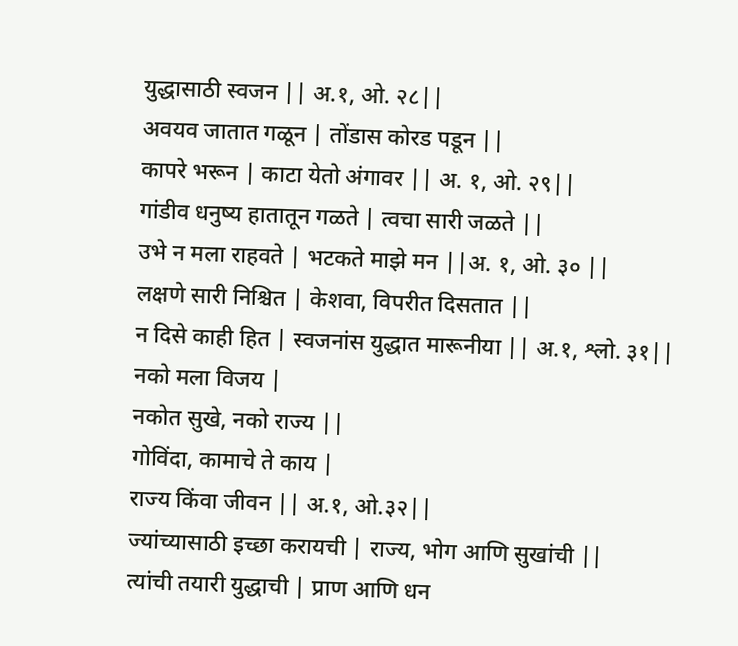युद्धासाठी स्वजन || अ.१, ओ. २८||
अवयव जातात गळून | तोंडास कोरड पडून ||
कापरे भरून | काटा येतो अंगावर || अ. १, ओ. २९||
गांडीव धनुष्य हातातून गळते | त्वचा सारी जळते ||
उभे न मला राहवते | भटकते माझे मन ||अ. १, ओ. ३० ||
लक्षणे सारी निश्चित | केशवा, विपरीत दिसतात ||
न दिसे काही हित | स्वजनांस युद्धात मारूनीया || अ.१, श्लो. ३१||
नको मला विजय |
नकोत सुखे, नको राज्य ||
गोविंदा, कामाचे ते काय |
राज्य किंवा जीवन || अ.१, ओ.३२||
ज्यांच्यासाठी इच्छा करायची | राज्य, भोग आणि सुखांची ||
त्यांची तयारी युद्धाची | प्राण आणि धन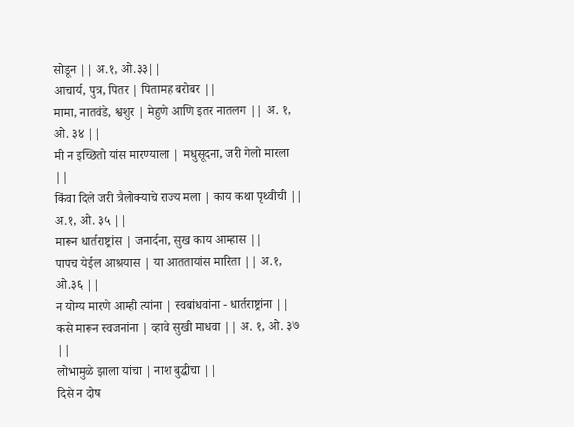सोडून || अ.१, ओ.३३||
आचार्य, पुत्र, पितर | पितामह बरोबर ||
मामा, नातवंडे, श्वशुर | मेहुणे आणि इतर नातलग || अ. १, ओ. ३४ ||
मी न इच्छितो यांस मारण्याला | मधुसूदना, जरी गेलो मारला ||
किंवा दिले जरी त्रैलोक्याचे राज्य मला | काय कथा पृथ्वीची || अ.१, ओ. ३५ ||
मारून धार्तराष्ट्रांस | जनार्दना, सुख काय आम्हास ||
पापच येईल आश्रयास | या आततायांस मारिता || अ.१, ओ.३६ ||
न योग्य मारणे आम्ही त्यांना | स्वबांधवांना - धार्तराष्ट्रांना ||
कसे मारून स्वजनांना | व्हावे सुखी माधवा || अ. १, ओ. ३७ ||
लोभामुळे झाला यांचा | नाश बुद्धीचा ||
दिसे न दोष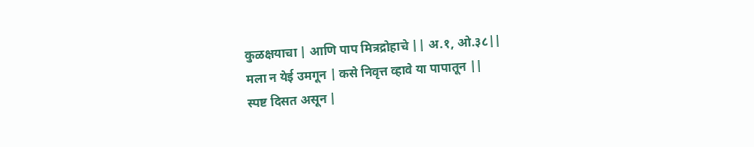कुळक्षयाचा | आणि पाप मित्रद्रोहाचे || अ.१, ओ.३८||
मला न येई उमगून | कसे निवृत्त व्हावे या पापातून ||
स्पष्ट दिसत असून |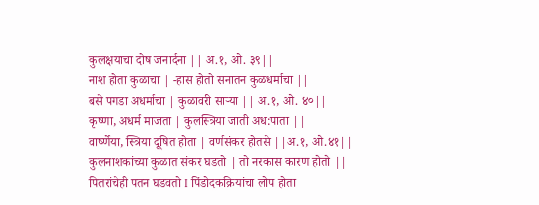कुलक्षयाचा दोष जनार्दना || अ.१, ओ. ३९||
नाश होता कुळाचा | -हास होतो सनातन कुळधर्माचा ||
बसे पगडा अधर्माचा | कुळावरी साऱ्या || अ.१, ओ. ४०||
कृष्णा, अधर्म माजता | कुलस्त्रिया जाती अध:पाता ||
वार्ष्णेया, स्त्रिया दूषित होता | वर्णसंकर होतसे ||अ.१, ओ.४१||
कुलनाशकांच्या कुळात संकर घडतो | तो नरकास कारण होतो ||
पितरांचेही पतन घडवतो I पिंडोदकक्रियांचा लोप होता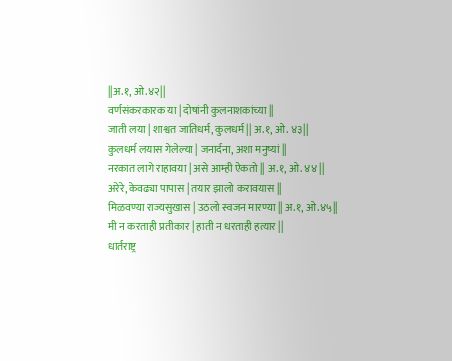||अ.१, ओ.४२||
वर्णसंकरकारक या | दोषांनी कुलनाशकांच्या ||
जाती लया | शाश्वत जातिधर्म, कुलधर्म || अ.१, ओ. ४३||
कुलधर्म लयास गेलेल्या | जनार्दना, अशा मनुष्यां ||
नरकात लागे राहावया | असे आम्ही ऐकतो || अ.१, ओ. ४४ ||
अरेरे, केवढ्या पापास | तयार झालो करावयास ||
मिळवण्या राज्यसुखास | उठलो स्वजन मारण्या || अ.१, ओ.४५||
मी न करताही प्रतीकार | हाती न धरताही हत्यार ||
धार्तराष्ट्र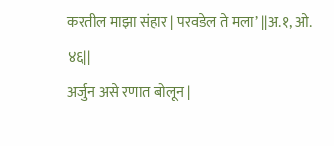करतील माझा संहार | परवडेल ते मला’ ||अ.१, ओ. ४६||
अर्जुन असे रणात बोलून |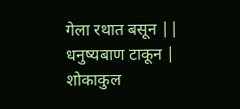गेला रथात बसून ||
धनुष्यबाण टाकून | शोकाकुल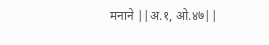मनाने ||अ.१, ओ.४७||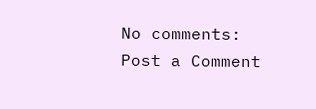No comments:
Post a Comment